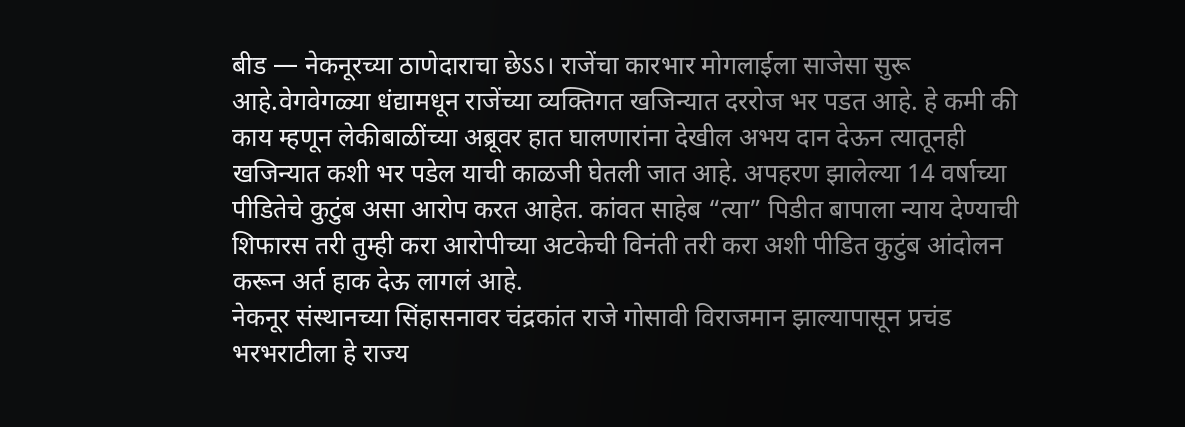बीड — नेकनूरच्या ठाणेदाराचा छेऽऽ। राजेंचा कारभार मोगलाईला साजेसा सुरू आहे.वेगवेगळ्या धंद्यामधून राजेंच्या व्यक्तिगत खजिन्यात दररोज भर पडत आहे. हे कमी की काय म्हणून लेकीबाळींच्या अब्रूवर हात घालणारांना देखील अभय दान देऊन त्यातूनही खजिन्यात कशी भर पडेल याची काळजी घेतली जात आहे. अपहरण झालेल्या 14 वर्षाच्या पीडितेचे कुटुंब असा आरोप करत आहेत. कांवत साहेब “त्या” पिडीत बापाला न्याय देण्याची शिफारस तरी तुम्ही करा आरोपीच्या अटकेची विनंती तरी करा अशी पीडित कुटुंब आंदोलन करून अर्त हाक देऊ लागलं आहे.
नेकनूर संस्थानच्या सिंहासनावर चंद्रकांत राजे गोसावी विराजमान झाल्यापासून प्रचंड भरभराटीला हे राज्य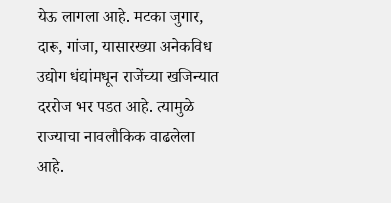येऊ लागला आहे. मटका जुगार, दारू, गांजा, यासारख्या अनेकविध उद्योग धंद्यांमधून राजेंच्या खजिन्यात दररोज भर पडत आहे. त्यामुळे राज्याचा नावलौकिक वाढलेला आहे.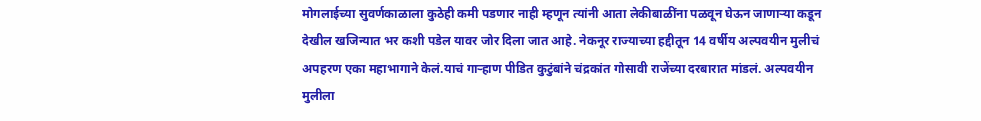मोगलाईच्या सुवर्णकाळाला कुठेही कमी पडणार नाही म्हणून त्यांनी आता लेकीबाळींना पळवून घेऊन जाणाऱ्या कडून देखील खजिन्यात भर कशी पडेल यावर जोर दिला जात आहे. नेकनूर राज्याच्या हद्दीतून 14 वर्षीय अल्पवयीन मुलीचं अपहरण एका महाभागाने केलं.याचं गाऱ्हाण पीडित कुटुंबांने चंद्रकांत गोसावी राजेंच्या दरबारात मांडलं. अल्पवयीन मुलीला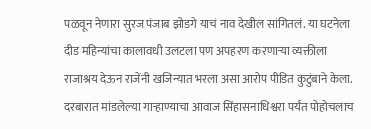पळवून नेणारा सुरज पंजाब झोडगे याचं नाव देखील सांगितलं. या घटनेला दीड महिन्यांचा कालावधी उलटला पण अपहरण करणाऱ्या व्यक्तीला राजाश्रय देऊन राजेंनी खजिन्यात भरला असा आरोप पीडित कुटुंबाने केला. दरबारात मांडलेल्या गाऱ्हाण्याचा आवाज सिंहासनाधिश्वरा पर्यंत पोहोचलाच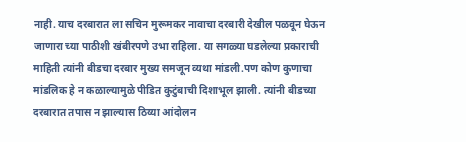नाही. याच दरबारात ला सचिन मुरूमकर नावाचा दरबारी देखील पळवून घेऊन जाणारा च्या पाठीशी खंबीरपणे उभा राहिला. या सगळ्या घडलेल्या प्रकाराची माहिती त्यांनी बीडचा दरबार मुख्य समजून व्यथा मांडली.पण कोण कुणाचा मांडलिक हे न कळाल्यामुळे पीडित कुटुंबाची दिशाभूल झाली. त्यांनी बीडच्या दरबारात तपास न झाल्यास ठिय्या आंदोलन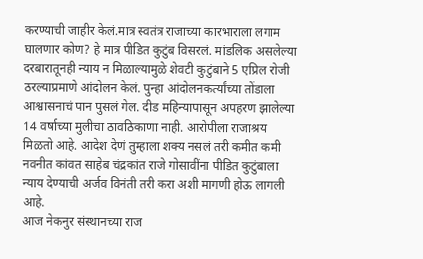करण्याची जाहीर केलं.मात्र स्वतंत्र राजाच्या कारभाराला लगाम घालणार कोण? हे मात्र पीडित कुटुंब विसरलं. मांडलिक असलेल्या दरबारातूनही न्याय न मिळाल्यामुळे शेवटी कुटुंबाने 5 एप्रिल रोजी ठरल्याप्रमाणे आंदोलन केलं. पुन्हा आंदोलनकर्त्यांच्या तोंडाला आश्वासनाचं पान पुसलं गेल. दीड महिन्यापासून अपहरण झालेल्या 14 वर्षाच्या मुलीचा ठावठिकाणा नाही. आरोपीला राजाश्रय मिळतो आहे. आदेश देणं तुम्हाला शक्य नसलं तरी कमीत कमी नवनीत कांवत साहेब चंद्रकांत राजे गोसावींना पीडित कुटुंबाला
न्याय देण्याची अर्जव विनंती तरी करा अशी मागणी होऊ लागली आहे.
आज नेकनुर संस्थानच्या राज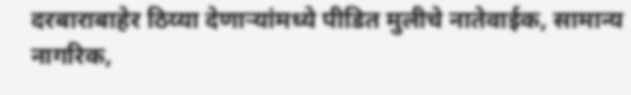दरबाराबाहेर ठिय्या देणाऱ्यांमध्ये पीडित मुलीचे नातेवाईक, सामान्य नागरिक,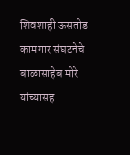शिवशाही ऊसतोड कामगार संघटनेचे बाळासाहेब मोरे यांच्यासह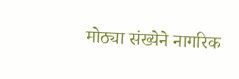मोठ्या संख्येने नागरिक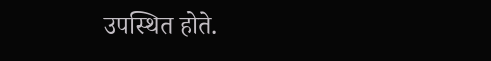उपस्थित होते.